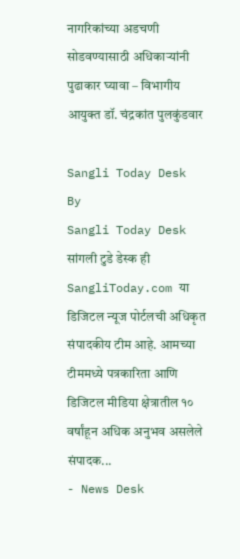नागरिकांच्या अडचणी सोडवण्यासाठी अधिकाऱ्यांनी पुढाकार घ्यावा – विभागीय आयुक्त डॉ. चंद्रकांत पुलकुंडवार

Sangli Today Desk
By
Sangli Today Desk
सांगली टुडे डेस्क ही SangliToday.com या डिजिटल न्यूज पोर्टलची अधिकृत संपादकीय टीम आहे. आमच्या टीममध्ये पत्रकारिता आणि डिजिटल मीडिया क्षेत्रातील १० वर्षांहून अधिक अनुभव असलेले संपादक...
- News Desk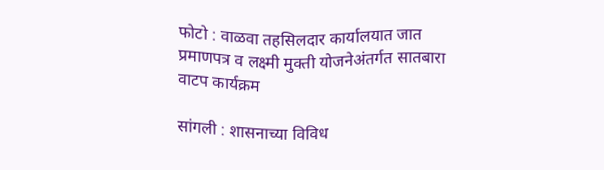फोटो : वाळवा तहसिलदार कार्यालयात जात प्रमाणपत्र व लक्ष्मी मुक्ती योजनेअंतर्गत सातबारा वाटप कार्यक्रम

सांगली : शासनाच्या विविध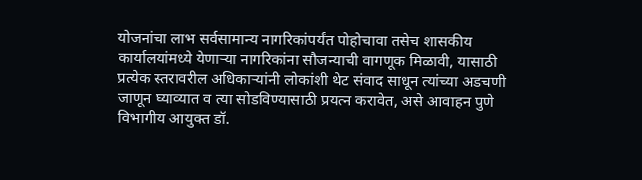योजनांचा लाभ सर्वसामान्य नागरिकांपर्यंत पोहोचावा तसेच शासकीय कार्यालयांमध्ये येणाऱ्या नागरिकांना सौजन्याची वागणूक मिळावी, यासाठी प्रत्येक स्तरावरील अधिकाऱ्यांनी लोकांशी थेट संवाद साधून त्यांच्या अडचणी जाणून घ्याव्यात व त्या सोडविण्यासाठी प्रयत्न करावेत, असे आवाहन पुणे विभागीय आयुक्त डॉ.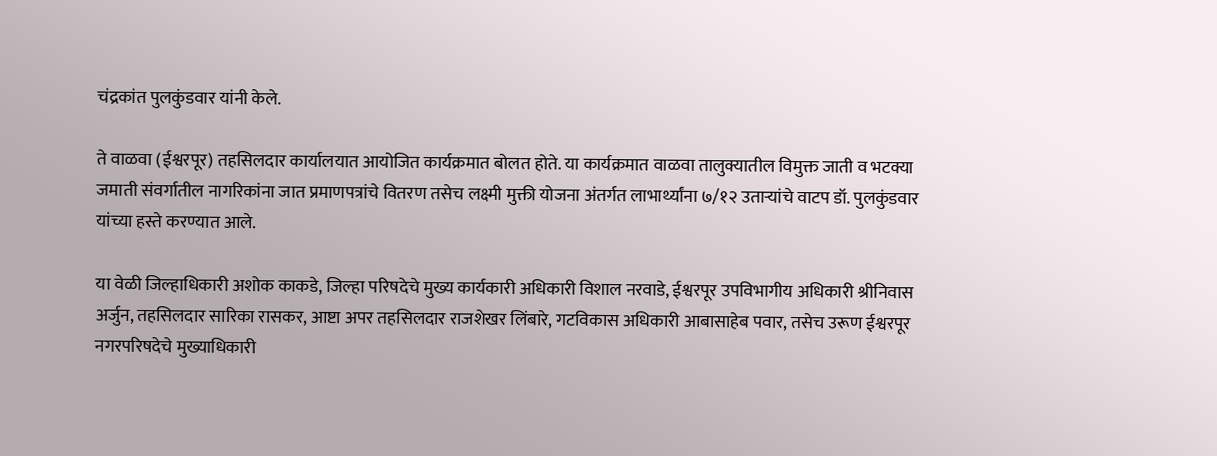चंद्रकांत पुलकुंडवार यांनी केले.

ते वाळवा (ईश्वरपूर) तहसिलदार कार्यालयात आयोजित कार्यक्रमात बोलत होते. या कार्यक्रमात वाळवा तालुक्यातील विमुक्त जाती व भटक्या जमाती संवर्गातील नागरिकांना जात प्रमाणपत्रांचे वितरण तसेच लक्ष्मी मुक्ती योजना अंतर्गत लाभार्थ्यांना ७/१२ उताऱ्यांचे वाटप डॉ. पुलकुंडवार यांच्या हस्ते करण्यात आले.

या वेळी जिल्हाधिकारी अशोक काकडे, जिल्हा परिषदेचे मुख्य कार्यकारी अधिकारी विशाल नरवाडे, ईश्वरपूर उपविभागीय अधिकारी श्रीनिवास अर्जुन, तहसिलदार सारिका रासकर, आष्टा अपर तहसिलदार राजशेखर लिंबारे, गटविकास अधिकारी आबासाहेब पवार, तसेच उरूण ईश्वरपूर नगरपरिषदेचे मुख्याधिकारी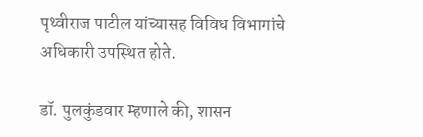पृथ्वीराज पाटील यांच्यासह विविध विभागांचे अधिकारी उपस्थित होते.

डॉ. पुलकुंडवार म्हणाले की, शासन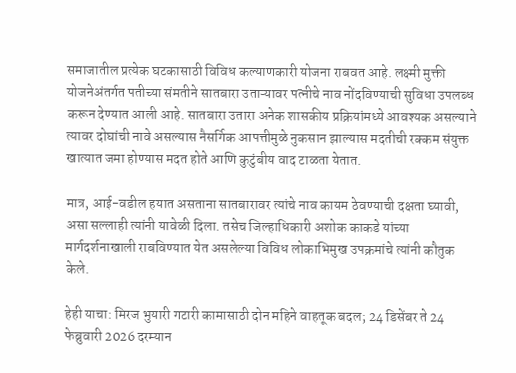समाजातील प्रत्येक घटकासाठी विविध कल्याणकारी योजना राबवत आहे. लक्ष्मी मुक्ती योजनेअंतर्गत पतीच्या संमतीने सातबारा उताऱ्यावर पत्नीचे नाव नोंदविण्याची सुविधा उपलब्ध करून देण्यात आली आहे. सातबारा उतारा अनेक शासकीय प्रक्रियांमध्ये आवश्यक असल्याने त्यावर दोघांची नावे असल्यास नैसर्गिक आपत्तीमुळे नुकसान झाल्यास मदतीची रक्कम संयुक्त खात्यात जमा होण्यास मदत होते आणि कुटुंबीय वाद टाळता येतात.

मात्र, आई-वडील हयात असताना सातबारावर त्यांचे नाव कायम ठेवण्याची दक्षता घ्यावी, असा सल्लाही त्यांनी यावेळी दिला. तसेच जिल्हाधिकारी अशोक काकडे यांच्या मार्गदर्शनाखाली राबविण्यात येत असलेल्या विविध लोकाभिमुख उपक्रमांचे त्यांनी कौतुक केले.

हेही याचा: मिरज भुयारी गटारी कामासाठी दोन महिने वाहतूक बदल; 24 डिसेंबर ते 24 फेब्रुवारी 2026 दरम्यान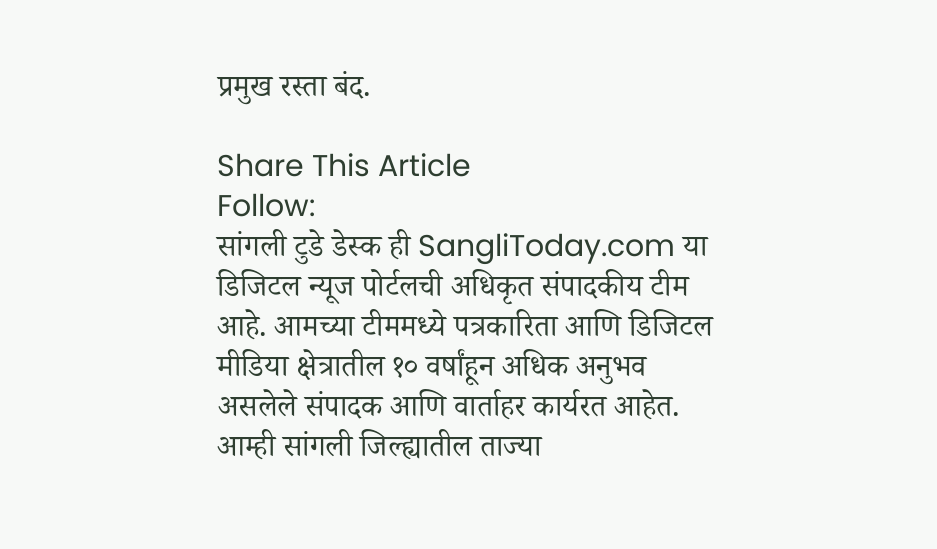प्रमुख रस्ता बंद.

Share This Article
Follow:
सांगली टुडे डेस्क ही SangliToday.com या डिजिटल न्यूज पोर्टलची अधिकृत संपादकीय टीम आहे. आमच्या टीममध्ये पत्रकारिता आणि डिजिटल मीडिया क्षेत्रातील १० वर्षांहून अधिक अनुभव असलेले संपादक आणि वार्ताहर कार्यरत आहेत. आम्ही सांगली जिल्ह्यातील ताज्या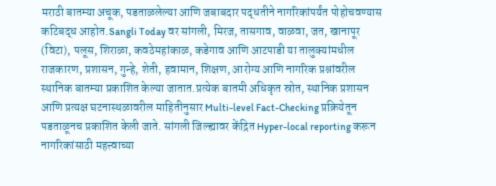मराठी बातम्या अचूक, पडताळलेल्या आणि जबाबदार पद्धतीने नागरिकांपर्यंत पोहोचवण्यास कटिबद्ध आहोत.Sangli Today वर सांगली, मिरज, तासगाव, वाळवा, जत, खानापूर (विटा), पलूस, शिराळा, कवठेमहांकाळ, कडेगाव आणि आटपाडी या तालुक्यांमधील राजकारण, प्रशासन, गुन्हे, शेती, हवामान, शिक्षण, आरोग्य आणि नागरिक प्रश्नांवरील स्थानिक बातम्या प्रकाशित केल्या जातात.प्रत्येक बातमी अधिकृत स्रोत, स्थानिक प्रशासन आणि प्रत्यक्ष घटनास्थळावरील माहितीनुसार Multi-level Fact-Checking प्रक्रियेतून पडताळूनच प्रकाशित केली जाते. सांगली जिल्ह्यावर केंद्रित Hyper-local reporting करून नागरिकांसाठी महत्त्वाच्या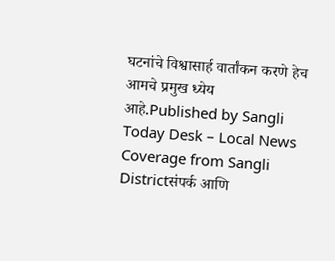घटनांचे विश्वासार्ह वार्तांकन करणे हेच आमचे प्रमुख ध्येय आहे.Published by Sangli Today Desk – Local News Coverage from Sangli Districtसंपर्क आणि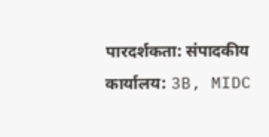पारदर्शकता: संपादकीय कार्यालय: 3B, MIDC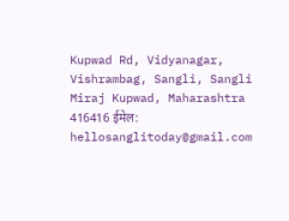Kupwad Rd, Vidyanagar, Vishrambag, Sangli, Sangli Miraj Kupwad, Maharashtra 416416 ईमेल: hellosanglitoday@gmail.com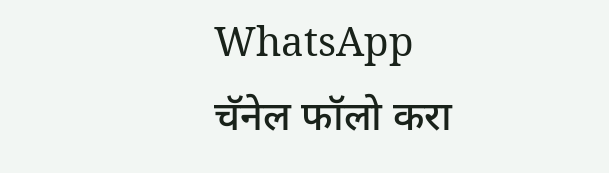WhatsApp चॅनेल फॉलो करा